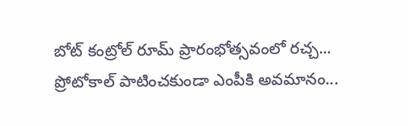బోట్ కంట్రోల్ రూమ్ ప్రారంభోత్సవంలో రచ్చ... ప్రోటోకాల్ పాటించకుండా ఎంపీకి అవమానం...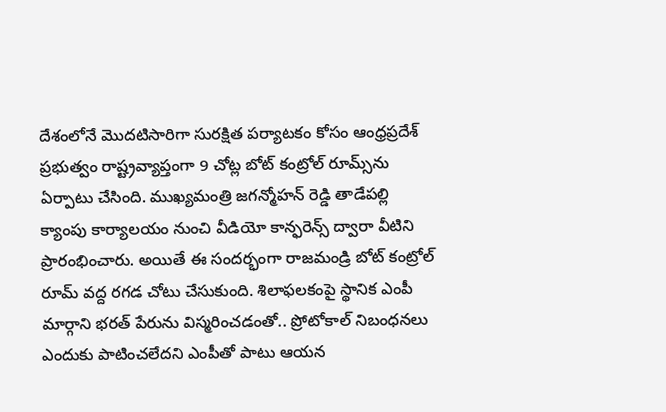దేశంలోనే మొదటిసారిగా సురక్షిత పర్యాటకం కోసం ఆంధ్రప్రదేశ్ ప్రభుత్వం రాష్ట్రవ్యాప్తంగా 9 చోట్ల బోట్ కంట్రోల్ రూమ్స్‌ను ఏర్పాటు చేసింది. ముఖ్యమంత్రి జగన్మోహన్ రెడ్డి తాడేపల్లి క్యాంపు కార్యాలయం నుంచి వీడియో కాన్ఫరెన్స్ ద్వారా వీటిని ప్రారంభించారు. అయితే ఈ సందర్భంగా రాజమండ్రి బోట్ కంట్రోల్ రూమ్ వద్ద రగడ చోటు చేసుకుంది. శిలాఫలకంపై స్థానిక ఎంపీ మార్గాని భరత్ పేరును విస్మరించడంతో.. ప్రోటోకాల్ నిబంధనలు ఎందుకు పాటించలేదని ఎంపీతో పాటు ఆయన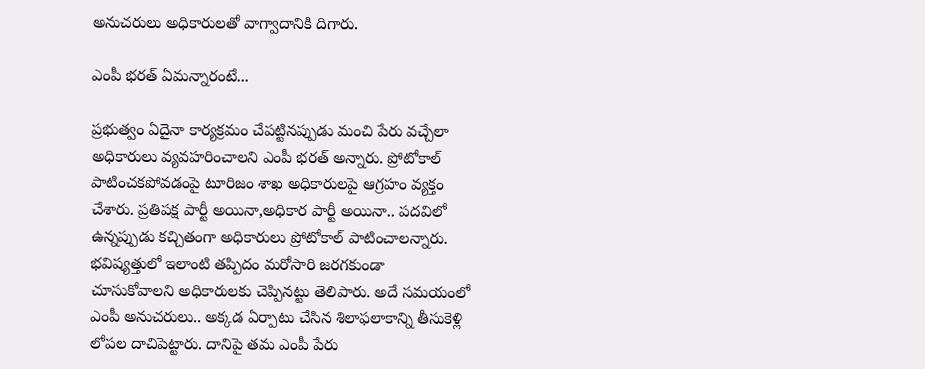అనుచరులు అధికారులతో వాగ్వాదానికి దిగారు.

ఎంపీ భరత్ ఏమన్నారంటే...

ప్రభుత్వం ఏదైనా కార్యక్రమం చేపట్టినప్పుడు మంచి పేరు వచ్చేలా అధికారులు వ్యవహరించాలని ఎంపీ భరత్ అన్నారు. ప్రోటోకాల్ పాటించకపోవడంపై టూరిజం శాఖ అధికారులపై ఆగ్రహం వ్యక్తం చేశారు. ప్రతిపక్ష పార్టీ అయినా,అధికార పార్టీ అయినా.. పదవిలో ఉన్నప్పుడు కచ్చితంగా అధికారులు ప్రోటోకాల్ పాటించాలన్నారు. భవిష్యత్తులో ఇలాంటి తప్పిదం మరోసారి జరగకుండా చూసుకోవాలని అధికారులకు చెప్పినట్టు తెలిపారు. అదే సమయంలో ఎంపీ అనుచరులు.. అక్కడ ఏర్పాటు చేసిన శిలాఫలాకాన్ని తీసుకెళ్లి లోపల దాచిపెట్టారు. దానిపై తమ ఎంపీ పేరు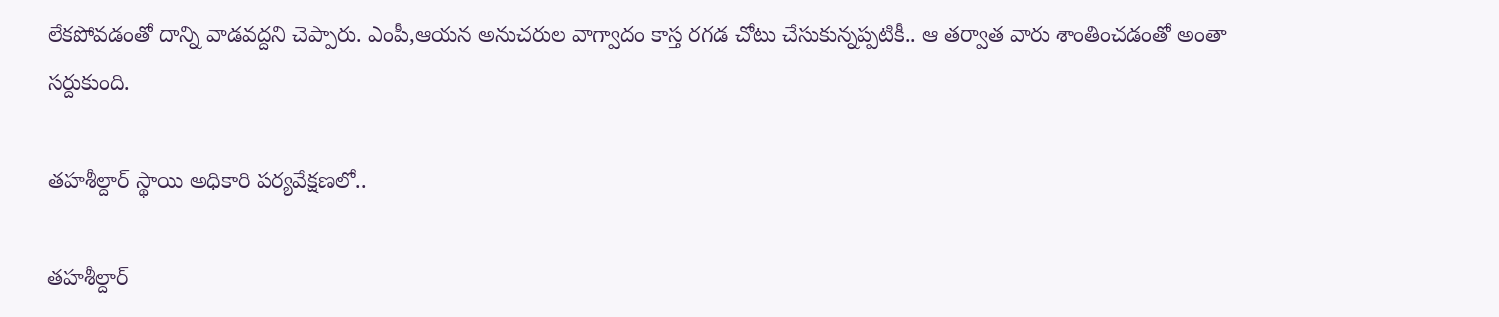లేకపోవడంతో దాన్ని వాడవద్దని చెప్పారు. ఎంపీ,ఆయన అనుచరుల వాగ్వాదం కాస్త రగడ చోటు చేసుకున్నప్పటికీ.. ఆ తర్వాత వారు శాంతించడంతో అంతా సర్దుకుంది.

తహశీల్దార్ స్థాయి అధికారి పర్యవేక్షణలో..

తహశీల్దార్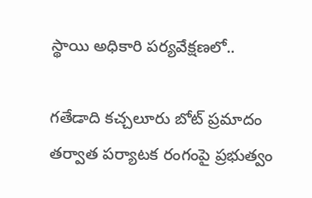స్థాయి అధికారి పర్యవేక్షణలో..

గతేడాది కచ్చలూరు బోట్ ప్రమాదం తర్వాత పర్యాటక రంగంపై ప్రభుత్వం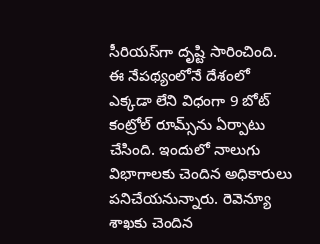సీరియస్‌గా దృష్టి సారించింది. ఈ నేపథ్యంలోనే దేశంలో ఎక్కడా లేని విధంగా 9 బోట్ కంట్రోల్ రూమ్స్‌ను ఏర్పాటు చేసింది. ఇందులో నాలుగు విభాగాలకు చెందిన అధికారులు పనిచేయనున్నారు. రెవెన్యూ శాఖకు చెందిన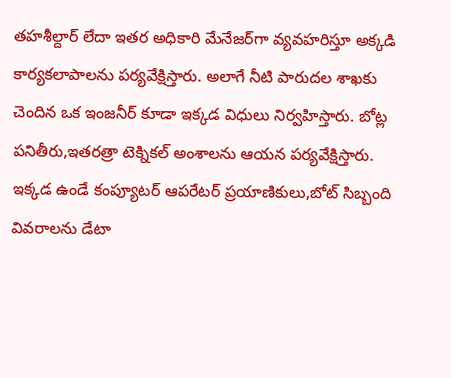తహశీల్దార్ లేదా ఇతర అధికారి మేనేజర్‌గా వ్యవహరిస్తూ అక్కడి కార్యకలాపాలను పర్యవేక్షిస్తారు. అలాగే నీటి పారుదల శాఖకు చెందిన ఒక ఇంజనీర్‌ కూడా ఇక్కడ విధులు నిర్వహిస్తారు. బోట్ల పనితీరు,ఇతరత్రా టెక్నికల్ అంశాలను ఆయన పర్యవేక్షిస్తారు. ఇక్కడ ఉండే కంప్యూటర్ ఆపరేటర్ ప్రయాణికులు,బోట్ సిబ్బంది వివరాలను డేటా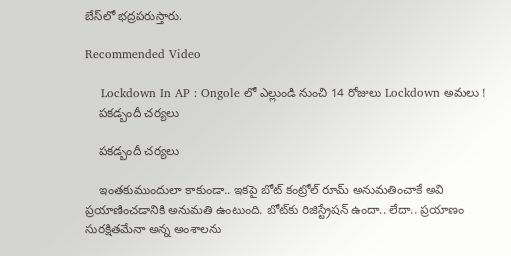బేస్‌లో భద్రపరుస్తారు.

Recommended Video

    Lockdown In AP : Ongole లో ఎల్లుండి నుంచి 14 రోజులు Lockdown అమలు !
    పకడ్బందీ చర్యలు

    పకడ్బందీ చర్యలు

    ఇంతకుముందులా కాకుండా.. ఇకపై బోట్ కంట్రోల్ రూమ్ అనుమతించాకే అవి ప్రయాణించడానికి అనుమతి ఉంటుంది. బోట్‌కు రిజిస్ట్రేషన్ ఉందా.. లేదా.. ప్రయాణం సురక్షితమేనా అన్న అంశాలను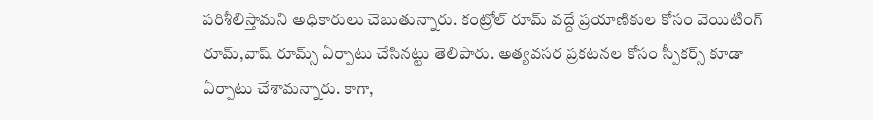పరిశీలిస్తామని అధికారులు చెబుతున్నారు. కంట్రోల్ రూమ్ వద్దే ప్రయాణికుల కోసం వెయిటింగ్ రూమ్,వాష్ రూమ్స్ ఏర్పాటు చేసినట్టు తెలిపారు. అత్యవసర ప్రకటనల కోసం స్పీకర్స్ కూడా ఏర్పాటు చేశామన్నారు. కాగా,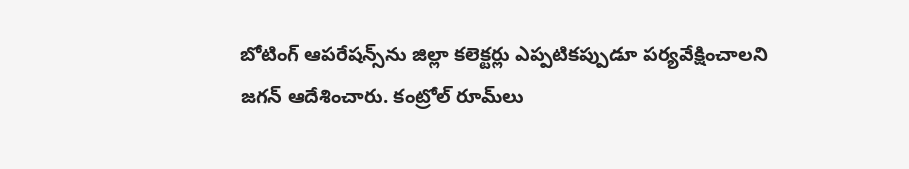బోటింగ్‌ ఆపరేషన్స్‌ను జిల్లా కలెక్టర్లు ఎప్పటికప్పుడూ పర్యవేక్షించాలని జగన్ ఆదేశించారు. కంట్రోల్‌ రూమ్‌లు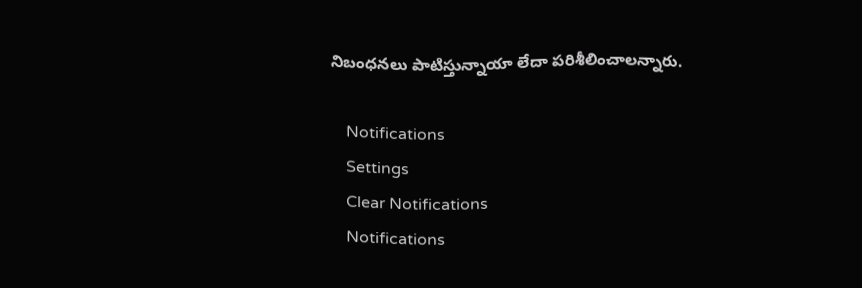నిబంధనలు పాటిస్తున్నాయా లేదా పరిశీలించాలన్నారు.

    Notifications
    Settings
    Clear Notifications
    Notifications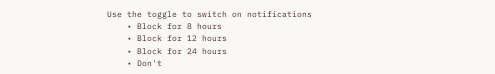Use the toggle to switch on notifications
    • Block for 8 hours
    • Block for 12 hours
    • Block for 24 hours
    • Don't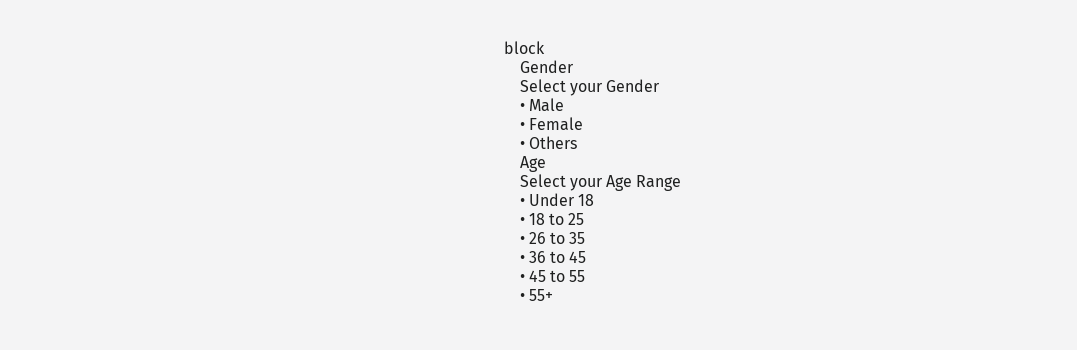block
    Gender
    Select your Gender
    • Male
    • Female
    • Others
    Age
    Select your Age Range
    • Under 18
    • 18 to 25
    • 26 to 35
    • 36 to 45
    • 45 to 55
    • 55+